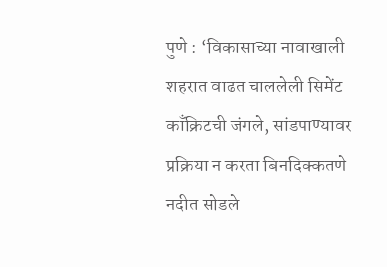पुणे : ‘विकासाच्या नावाखाली शहरात वाढत चाललेली सिमेंट काँक्रिटची जंगले, सांडपाण्यावर प्रक्रिया न करता बिनदिक्कतणे नदीत सोडले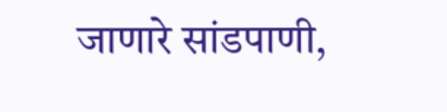जाणारे सांडपाणी,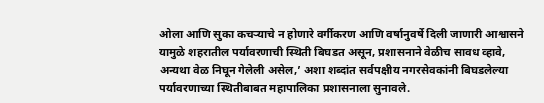ओला आणि सुका कचऱ्याचे न होणारे वर्गीकरण आणि वर्षानुवर्षे दिली जाणारी आश्वासने यामुळे शहरातील पर्यावरणाची स्थिती बिघडत असून, प्रशासनाने वेळीच सावध व्हावे, अन्यथा वेळ निघून गेलेली असेल,’ अशा शब्दांत सर्वपक्षीय नगरसेवकांनी बिघडलेल्या पर्यावरणाच्या स्थितीबाबत महापालिका प्रशासनाला सुनावले.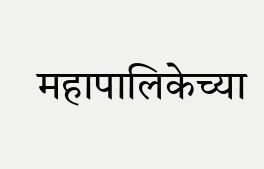महापालिकेच्या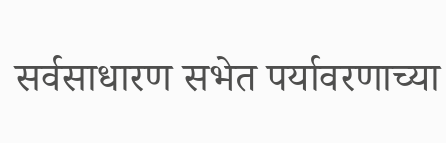सर्वसाधारण सभेत पर्यावरणाच्या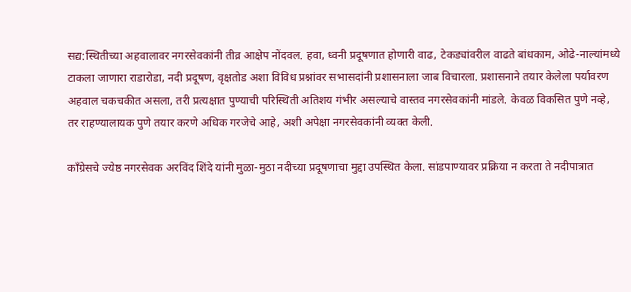सद्य:स्थितीच्या अहवालावर नगरसेवकांनी तीव्र आक्षेप नोंदवल. हवा, ध्वनी प्रदूषणात होणारी वाढ, टेकड्यांवरील वाढते बांधकाम, ओढे-नाल्यांमध्ये टाकला जाणारा राडारोडा, नदी प्रदूषण, वृक्षतोड अशा विविध प्रश्नांवर सभासदांनी प्रशासनाला जाब विचारला. प्रशासनाने तयार केलेला पर्यावरण अहवाल चकचकीत असला, तरी प्रत्यक्षात पुण्याची परिस्थिती अतिशय गंभीर असल्याचे वास्तव नगरसेवकांनी मांडले. केवळ विकसित पुणे नव्हे, तर राहण्यालायक पुणे तयार करणे अधिक गरजेचे आहे, अशी अपेक्षा नगरसेवकांनी व्यक्त केली.

काँग्रेसचे ज्येष्ठ नगरसेवक अरविंद शिंदे यांनी मुळा-मुठा नदीच्या प्रदूषणाचा मुद्दा उपस्थित केला. सांडपाण्यावर प्रक्रिया न करता ते नदीपात्रात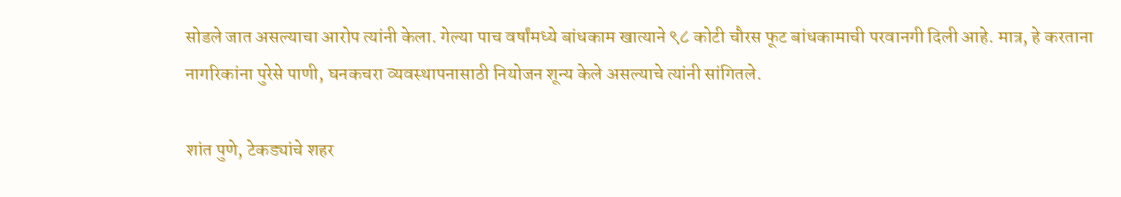सोडले जात असल्याचा आरोप त्यांनी केला. गेल्या पाच वर्षांमध्ये बांधकाम खात्याने ९८ कोटी चौरस फूट बांधकामाची परवानगी दिली आहे. मात्र, हे करताना नागरिकांना पुरेसे पाणी, घनकचरा व्यवस्थापनासाठी नियोजन शून्य केले असल्याचे त्यांनी सांगितले.

शांत पुणे, टेकड्यांचे शहर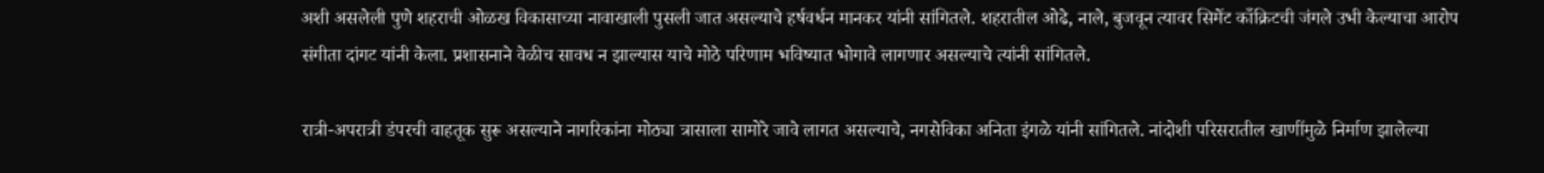अशी असलेली पुणे शहराची ओळख विकासाच्या नावाखाली पुसली जात असल्याचे हर्षवर्धन मानकर यांनी सांगितले. शहरातील ओढे, नाले, बुजवून त्यावर सिमेंट काँक्रिटची जंगले उभी केल्याचा आरोप संगीता दांगट यांनी केला. प्रशासनाने वेळीच सावध न झाल्यास याचे मोठे परिणाम भविष्यात भोगावे लागणार असल्याचे त्यांनी सांगितले.

रात्री-अपरात्री डंपरची वाहतूक सुरू असल्याने नागरिकांना मोठ्या त्रासाला सामोरे जावे लागत असल्याचे, नगसेविका अनिता इंगळे यांनी सांगितले. नांदोशी परिसरातील खाणींमुळे निर्माण झालेल्या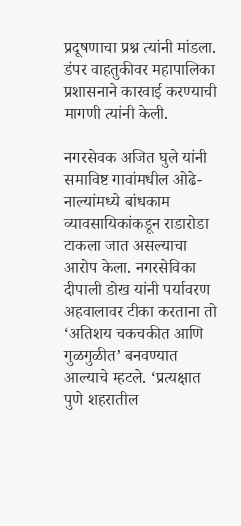प्रदूषणाचा प्रश्न त्यांनी मांडला. डंपर वाहतुकीवर महापालिका प्रशासनाने कारवाई करण्याची मागणी त्यांनी केली.

नगरसेवक अजित घुले यांनी समाविष्ट गावांमधील ओढे-नाल्यांमध्ये बांधकाम व्यावसायिकांकडून राडारोडा टाकला जात असल्याचा आरोप केला. नगरसेविका दीपाली डोख यांनी पर्यावरण अहवालावर टीका करताना तो ‘अतिशय चकचकीत आणि गुळगुळीत’ बनवण्यात आल्याचे म्हटले. ‘प्रत्यक्षात पुणे शहरातील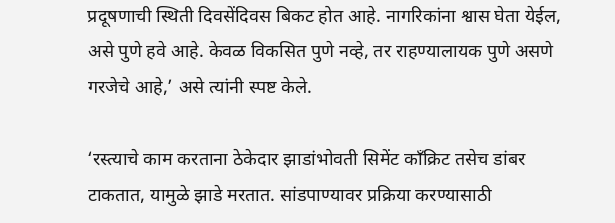प्रदूषणाची स्थिती दिवसेंदिवस बिकट होत आहे. नागरिकांना श्वास घेता येईल, असे पुणे हवे आहे. केवळ विकसित पुणे नव्हे, तर राहण्यालायक पुणे असणे गरजेचे आहे,’ असे त्यांनी स्पष्ट केले.

‘रस्त्याचे काम करताना ठेकेदार झाडांभोवती सिमेंट काँक्रिट तसेच डांबर टाकतात, यामुळे झाडे मरतात. सांडपाण्यावर प्रक्रिया करण्यासाठी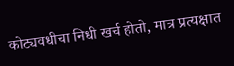कोट्यवधीचा निधी खर्च होतो, मात्र प्रत्यक्षात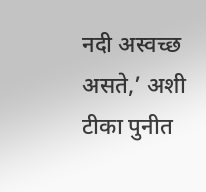नदी अस्वच्छ असते,’ अशी टीका पुनीत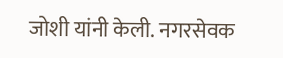जोशी यांनी केली. नगरसेवक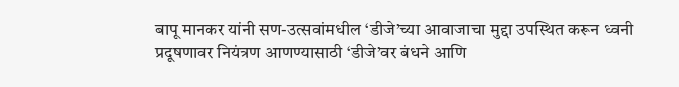बापू मानकर यांनी सण-उत्सवांमधील ‘डीजे’च्या आवाजाचा मुद्दा उपस्थित करून ध्वनी प्रदूषणावर नियंत्रण आणण्यासाठी ‘डीजे’वर बंधने आणि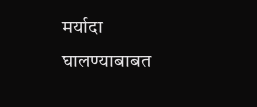मर्यादा घालण्याबाबत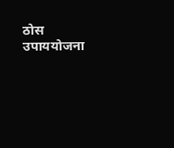ठोस उपाययोजना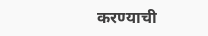करण्याची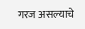गरज असल्याचे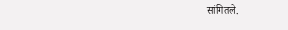सांगितले.